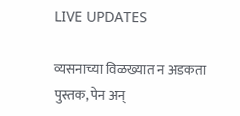LIVE UPDATES

व्यसनाच्या विळख्यात न अडकता पुस्तक, पेन अन्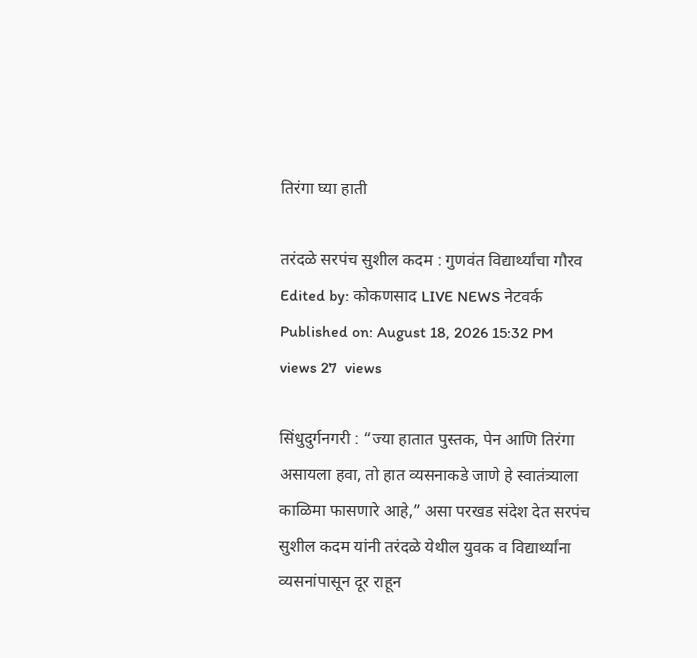तिरंगा घ्या हाती

तरंदळे सरपंच सुशील कदम : गुणवंत विद्यार्थ्यांचा गौरव
Edited by: कोकणसाद LIVE NEWS नेटवर्क
Published on: August 18, 2026 15:32 PM
views 27  views

सिंधुदुर्गनगरी : “ज्या हातात पुस्तक, पेन आणि तिरंगा असायला हवा, तो हात व्यसनाकडे जाणे हे स्वातंत्र्याला काळिमा फासणारे आहे,” असा परखड संदेश देत सरपंच सुशील कदम यांनी तरंदळे येथील युवक व विद्यार्थ्यांना व्यसनांपासून दूर राहून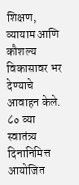शिक्षण, व्यायाम आणि कौशल्य विकासावर भर देण्याचे आवाहन केले. ८० व्या स्वातंत्र्य दिनानिमित्त आयोजित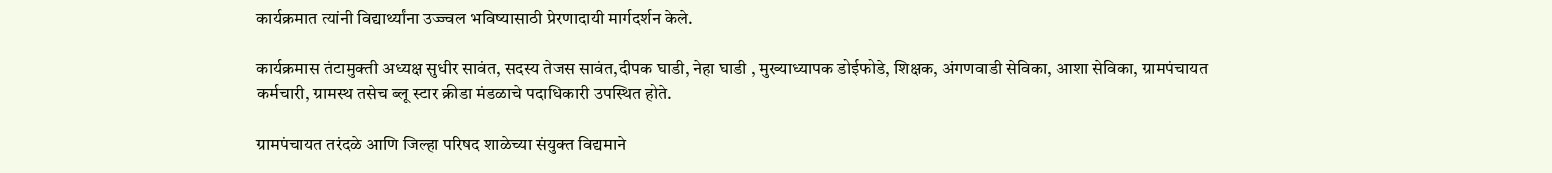कार्यक्रमात त्यांनी विद्यार्थ्यांना उज्ज्वल भविष्यासाठी प्रेरणादायी मार्गदर्शन केले.

कार्यक्रमास तंटामुक्ती अध्यक्ष सुधीर सावंत, सदस्य तेजस सावंत,दीपक घाडी, नेहा घाडी , मुख्याध्यापक डोईफोडे, शिक्षक, अंगणवाडी सेविका, आशा सेविका, ग्रामपंचायत कर्मचारी, ग्रामस्थ तसेच ब्लू स्टार क्रीडा मंडळाचे पदाधिकारी उपस्थित होते.

ग्रामपंचायत तरंदळे आणि जिल्हा परिषद शाळेच्या संयुक्त विद्यमाने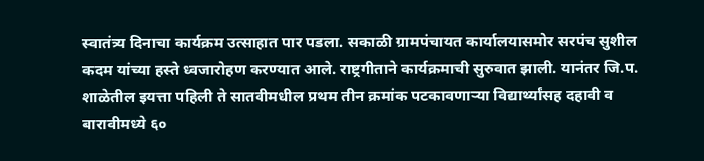स्वातंत्र्य दिनाचा कार्यक्रम उत्साहात पार पडला. सकाळी ग्रामपंचायत कार्यालयासमोर सरपंच सुशील कदम यांच्या हस्ते ध्वजारोहण करण्यात आले. राष्ट्रगीताने कार्यक्रमाची सुरुवात झाली. यानंतर जि.प. शाळेतील इयत्ता पहिली ते सातवीमधील प्रथम तीन क्रमांक पटकावणाऱ्या विद्यार्थ्यांसह दहावी व बारावीमध्ये ६०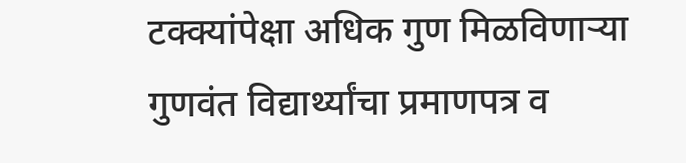टक्क्यांपेक्षा अधिक गुण मिळविणाऱ्या गुणवंत विद्यार्थ्यांचा प्रमाणपत्र व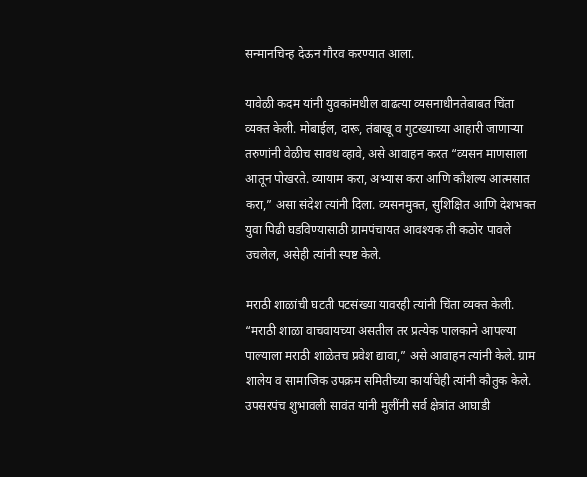सन्मानचिन्ह देऊन गौरव करण्यात आला.

यावेळी कदम यांनी युवकांमधील वाढत्या व्यसनाधीनतेबाबत चिंता व्यक्त केली. मोबाईल, दारू, तंबाखू व गुटख्याच्या आहारी जाणाऱ्या तरुणांनी वेळीच सावध व्हावे, असे आवाहन करत “व्यसन माणसाला आतून पोखरते. व्यायाम करा, अभ्यास करा आणि कौशल्य आत्मसात करा,” असा संदेश त्यांनी दिला. व्यसनमुक्त, सुशिक्षित आणि देशभक्त युवा पिढी घडविण्यासाठी ग्रामपंचायत आवश्यक ती कठोर पावले उचलेल, असेही त्यांनी स्पष्ट केले.

मराठी शाळांची घटती पटसंख्या यावरही त्यांनी चिंता व्यक्त केली. “मराठी शाळा वाचवायच्या असतील तर प्रत्येक पालकाने आपल्या पाल्याला मराठी शाळेतच प्रवेश द्यावा,” असे आवाहन त्यांनी केले. ग्राम शालेय व सामाजिक उपक्रम समितीच्या कार्याचेही त्यांनी कौतुक केले. उपसरपंच शुभावली सावंत यांनी मुलींनी सर्व क्षेत्रांत आघाडी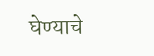घेण्याचे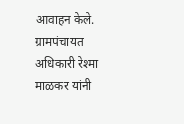आवाहन केले. ग्रामपंचायत अधिकारी रेश्मा माळकर यांनी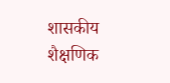शासकीय शैक्षणिक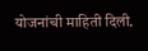योजनांची माहिती दिली.